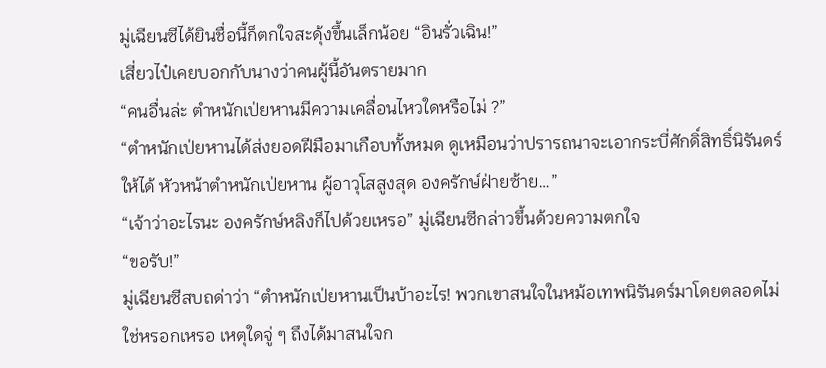มู่เฉียนซีได้ยินชื่อนี้ก็ตกใจสะดุ้งขึ้นเล็กน้อย “อินรั่วเฉิน!”
เสี่ยวไป๋เคยบอกกับนางว่าคนผู้นี้อันตรายมาก
“คนอื่นล่ะ ตำหนักเป่ยหานมีความเคลื่อนไหวใดหรือไม่ ?”
“ตำหนักเป่ยหานได้ส่งยอดฝีมือมาเกือบทั้งหมด ดูเหมือนว่าปรารถนาจะเอากระบี่ศักดิ์สิทธิ์นิรันดร์ให้ได้ หัวหน้าตำหนักเป่ยหาน ผู้อาวุโสสูงสุด องครักษ์ฝ่ายซ้าย…”
“เจ้าว่าอะไรนะ องครักษ์หลิงก็ไปด้วยเหรอ” มู่เฉียนซีกล่าวขึ้นด้วยความตกใจ
“ขอรับ!”
มู่เฉียนซีสบถด่าว่า “ตำหนักเป่ยหานเป็นบ้าอะไร! พวกเขาสนใจในหม้อเทพนิรันดร์มาโดยตลอดไม่ใช่หรอกเหรอ เหตุใดจู่ ๆ ถึงได้มาสนใจก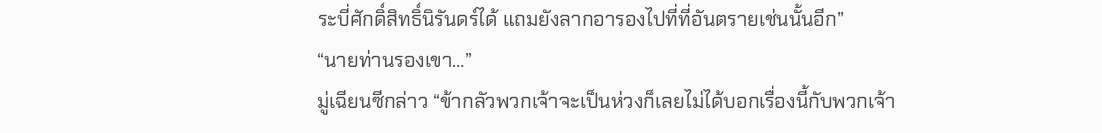ระบี่ศักดิ์สิทธิ์นิรันดร์ได้ แถมยังลากอารองไปที่ที่อันตรายเช่นนั้นอีก”
“นายท่านรองเขา…”
มู่เฉียนซีกล่าว “ข้ากลัวพวกเจ้าจะเป็นห่วงก็เลยไม่ได้บอกเรื่องนี้กับพวกเจ้า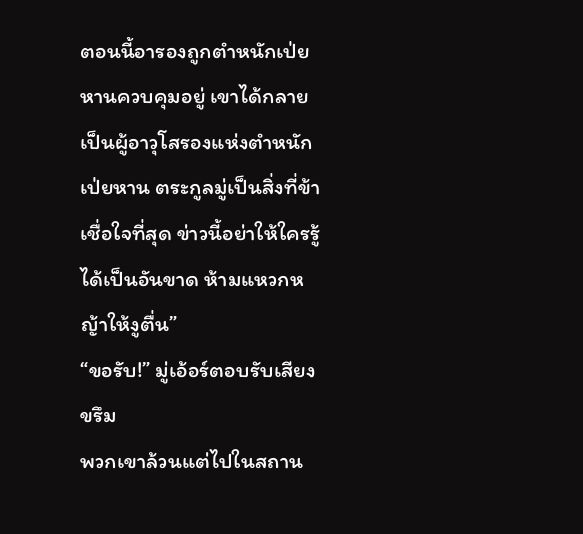ตอนนี้อารองถูกตำหนักเป่ยหานควบคุมอยู่ เขาได้กลายเป็นผู้อาวุโสรองแห่งตำหนักเป่ยหาน ตระกูลมู่เป็นสิ่งที่ข้าเชื่อใจที่สุด ข่าวนี้อย่าให้ใครรู้ได้เป็นอันขาด ห้ามแหวกหญ้าให้งูตื่น”
“ขอรับ!” มู่เอ้อร์ตอบรับเสียงขรึม
พวกเขาล้วนแต่ไปในสถาน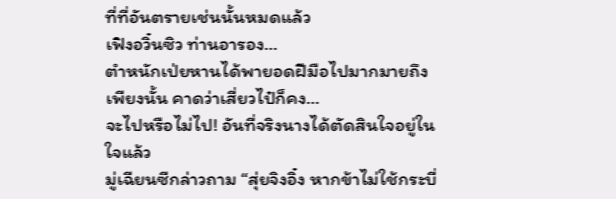ที่ที่อันตรายเช่นนั้นหมดแล้ว
เฟิงอวิ๋นซิว ท่านอารอง…
ตำหนักเป่ยหานได้พายอดฝีมือไปมากมายถึงเพียงนั้น คาดว่าเสี่ยวไป๋ก็คง…
จะไปหรือไม่ไป! อันที่จริงนางได้ตัดสินใจอยู่ในใจแล้ว
มู่เฉียนซีกล่าวถาม “สุ่ยจิงอิ๋ง หากข้าไม่ใช้กระบี่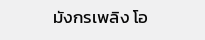มังกรเพลิง โอ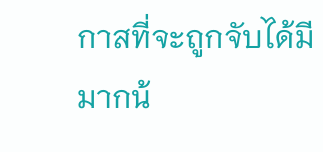กาสที่จะถูกจับได้มีมากน้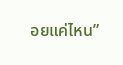อยแค่ไหน”